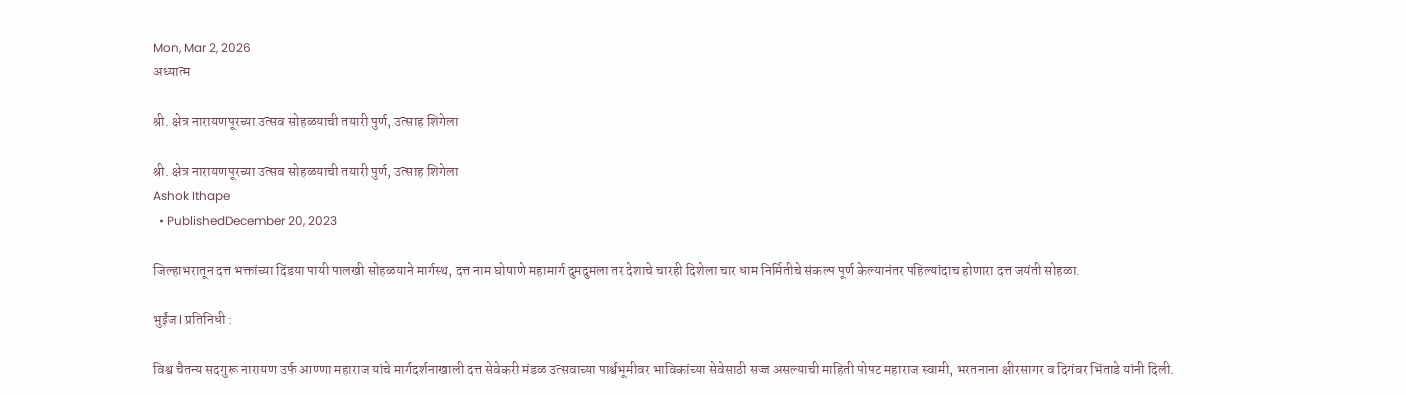Mon, Mar 2, 2026
अध्यात्म

श्री. क्षेत्र नारायणपूरच्या उत्सव सोहळयाची तयारी पुर्ण, उत्साह शिगेला

श्री. क्षेत्र नारायणपूरच्या उत्सव सोहळयाची तयारी पुर्ण, उत्साह शिगेला
Ashok Ithape
  • PublishedDecember 20, 2023

जिल्हाभरातून दत्त भक्तांच्या दिंडया पायी पालखी सोहळयाने मार्गस्थ, दत्त नाम घोषाणे महामार्ग दुमदुमला तर देशाचे चारही दिशेला चार धाम निर्मितीचे संकल्प पूर्ण केल्यानंतर पहिल्यांदाच होणारा दत्त जयंती सोहळा.

भुईंज l प्रतिनिधी :

विश्व चैतन्य सदगुरू नारायण उर्फ आण्णा महाराज यांचे मार्गदर्शनाखाली दत्त सेवेकरी मंडळ उत्सवाच्या पार्श्वभूमीवर भाविकांच्या सेवेसाठी सज्ज असल्याची माहिती पोपट महाराज स्वामी, भरतनाना क्षीरसागर व दिगंवर भिंताडे यांनी दिली.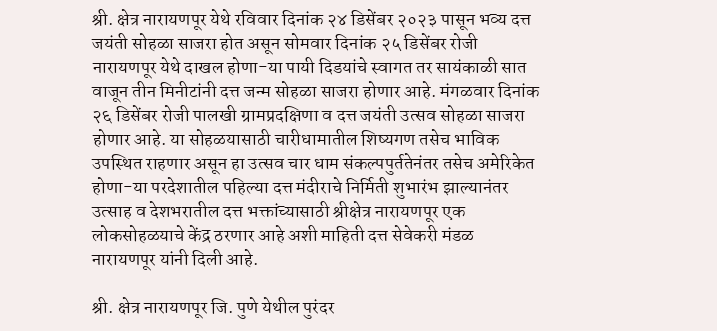श्री. क्षेत्र नारायणपूर येथे रविवार दिनांक २४ डिसेंबर २०२३ पासून भव्य दत्त जयंती सोहळा साजरा होत असून सोमवार दिनांक २५ डिसेंबर रोजी नारायणपूर येथे दाखल होणा-या पायी दिडयांचे स्वागत तर सायंकाळी सात वाजून तीन मिनीटांनी दत्त जन्म सोहळा साजरा होणार आहे. मंगळवार दिनांक २६ डिसेंबर रोजी पालखी ग्रामप्रदक्षिणा व दत्त जयंती उत्सव सोहळा साजरा होणार आहे. या सोहळयासाठी चारीधामातील शिष्यगण तसेच भाविक उपस्थित राहणार असून हा उत्सव चार धाम संकल्पपुर्ततेनंतर तसेच अमेरिकेत होणा-या परदेशातील पहिल्या दत्त मंदीराचे निर्मिती शुभारंभ झाल्यानंतर उत्साह व देशभरातील दत्त भक्तांच्यासाठी श्रीक्षेत्र नारायणपूर एक लोकसोहळयाचे केंद्र ठरणार आहे अशी माहिती दत्त सेवेकरी मंडळ नारायणपूर यांनी दिली आहे.

श्री. क्षेत्र नारायणपूर जि. पुणे येथील पुरंदर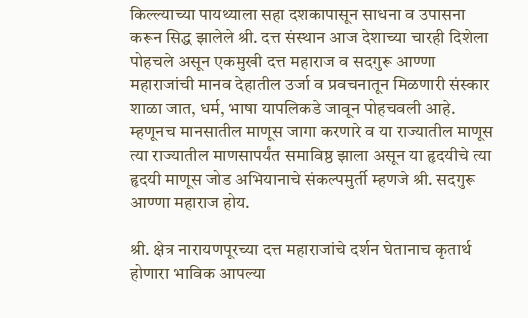किल्ल्याच्या पायथ्याला सहा दशकापासून साधना व उपासना करून सिद्ध झालेले श्री. दत्त संस्थान आज देशाच्या चारही दिशेला पोहचले असून एकमुखी दत्त महाराज व सदगुरू आण्णा महाराजांची मानव देहातील उर्जा व प्रवचनातून मिळणारी संस्कार शाळा जात, धर्म, भाषा यापलिकडे जावून पोहचवली आहे. म्हणूनच मानसातील माणूस जागा करणारे व या राज्यातील माणूस त्या राज्यातील माणसापर्यंत समाविष्ठ झाला असून या हृदयीचे त्या हृदयी माणूस जोड अभियानाचे संकल्पमुर्ती म्हणजे श्री. सदगुरू आण्णा महाराज होय.

श्री. क्षेत्र नारायणपूरच्या दत्त महाराजांचे दर्शन घेतानाच कृतार्थ होणारा भाविक आपल्या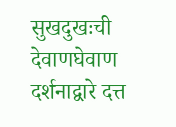सुखदुखःची देवाणघेवाण दर्शनाद्वारे दत्त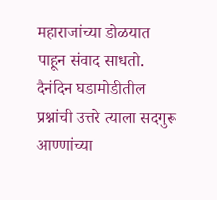महाराजांच्या डोळयात पाहून संवाद साधतो. दैनंदिन घडामोडीतील प्रश्नांची उत्तरे त्याला सदगुरू आण्णांच्या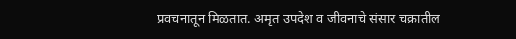प्रवचनातून मिळतात. अमृत उपदेश व जीवनाचे संसार चक्रातील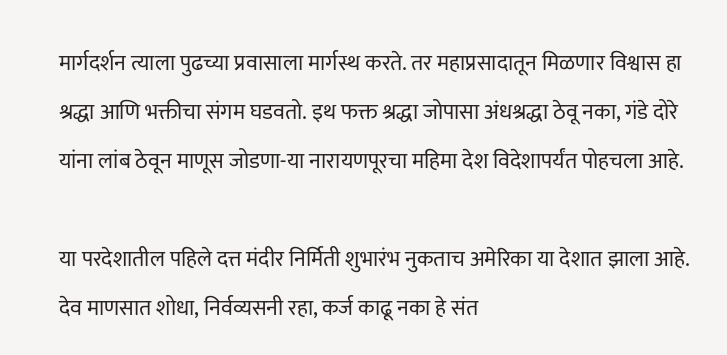मार्गदर्शन त्याला पुढच्या प्रवासाला मार्गस्थ करते. तर महाप्रसादातून मिळणार विश्वास हा श्रद्धा आणि भक्तीचा संगम घडवतो. इथ फक्त श्रद्धा जोपासा अंधश्रद्धा ठेवू नका, गंडे दोरे यांना लांब ठेवून माणूस जोडणा-या नारायणपूरचा महिमा देश विदेशापर्यंत पोहचला आहे.

या परदेशातील पहिले दत्त मंदीर निर्मिती शुभारंभ नुकताच अमेरिका या देशात झाला आहे. देव माणसात शोधा, निर्वव्यसनी रहा, कर्ज काढू नका हे संत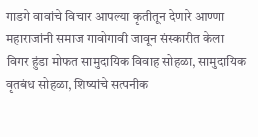गाडगे वावांचे विचार आपल्या कृतीतून देणारे आण्णा महाराजांनी समाज गावोगावी जावून संस्कारीत केला विगर हुंडा मोफत सामुदायिक विवाह सोहळा, सामुदायिक वृतबंध सोहळा, शिष्यांचे सत्पनीक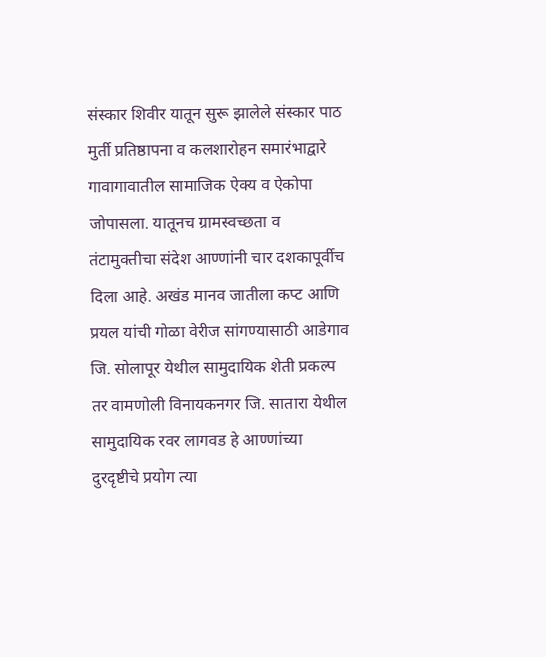संस्कार शिवीर यातून सुरू झालेले संस्कार पाठ मुर्ती प्रतिष्ठापना व कलशारोहन समारंभाद्वारे गावागावातील सामाजिक ऐक्य व ऐकोपा जोपासला. यातूनच ग्रामस्वच्छता व तंटामुक्तीचा संदेश आण्णांनी चार दशकापूर्वीच दिला आहे. अखंड मानव जातीला कप्ट आणि प्रयल यांची गोळा वेरीज सांगण्यासाठी आडेगाव जि. सोलापूर येथील सामुदायिक शेती प्रकल्प तर वामणोली विनायकनगर जि. सातारा येथील सामुदायिक रवर लागवड हे आण्णांच्या दुरदृष्टीचे प्रयोग त्या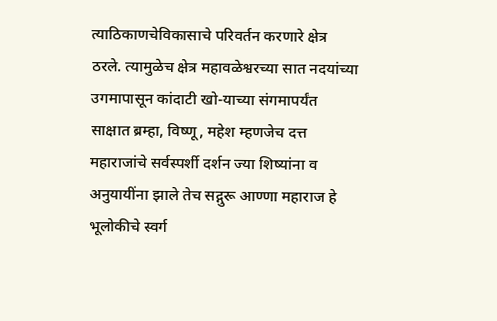त्याठिकाणचेविकासाचे परिवर्तन करणारे क्षेत्र ठरले. त्यामुळेच क्षेत्र महावळेश्वरच्या सात नदयांच्या उगमापासून कांदाटी खो-याच्या संगमापर्यंत साक्षात ब्रम्हा, विष्णू, महेश म्हणजेच दत्त महाराजांचे सर्वस्पर्शी दर्शन ज्या शिष्यांना व अनुयायींना झाले तेच सद्गुरू आण्णा महाराज हे भूलोकीचे स्वर्ग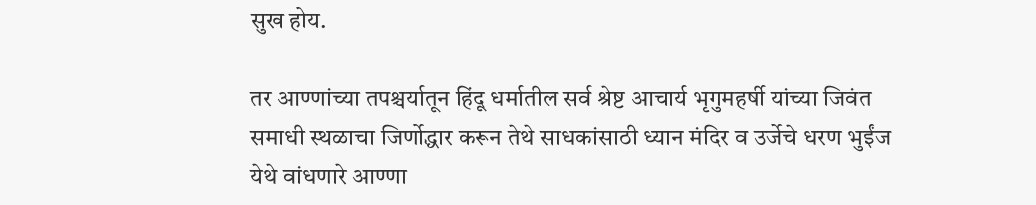सुख होय.

तर आण्णांच्या तपश्चर्यातून हिंदू धर्मातील सर्व श्रेष्ट आचार्य भृगुमहर्षी यांच्या जिवंत समाधी स्थळाचा जिर्णोद्धार करून तेथे साधकांसाठी ध्यान मंदिर व उर्जेचे धरण भुईंज येथे वांधणारे आण्णा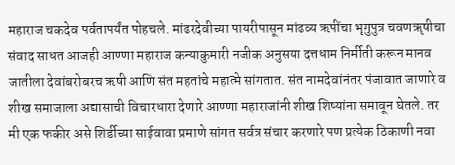महाराज चकदेव पर्वतापर्यंत पोहचले. मांढरदेवीच्या पायरीपासून मांढव्य ऋपींचा भृगुपुत्र चवणॠषीचा संवाद साधत आजही आण्णा महाराज कन्याकुमारी नजीक अनुसया दत्तधाम निर्मीती करून मानव जातीला देवांबरोबरच ऋषी आणि संत महतांचे महात्मे सांगतात. संत नामदेवांनंतर पंजावात जाणारे व शीख समाजाला अद्यासाची विचारधारा देणारे आण्णा महाराजांनी शीख शिष्यांना समावून घेतले. तर मी एक फकीर असे शिर्डीच्या साईवावा प्रमाणे सांगत सर्वत्र संचार करणारे पण प्रत्येक ठिकाणी नवा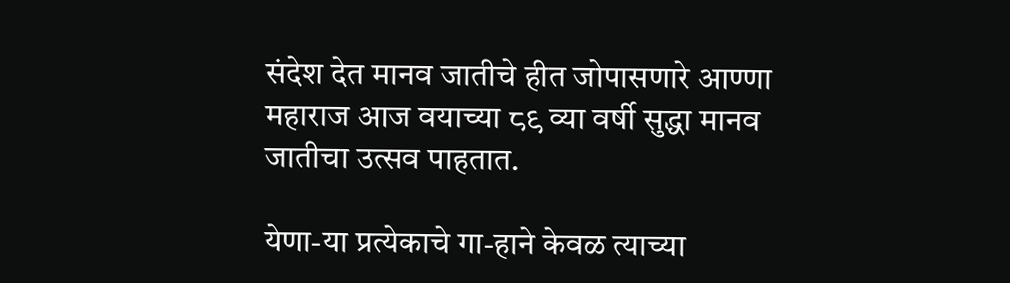संदेश देत मानव जातीचे हीत जोपासणारे आण्णा महाराज आज वयाच्या ८९ व्या वर्षी सुद्धा मानव जातीचा उत्सव पाहतात.

येणा-या प्रत्येकाचे गा-हाने केवळ त्याच्या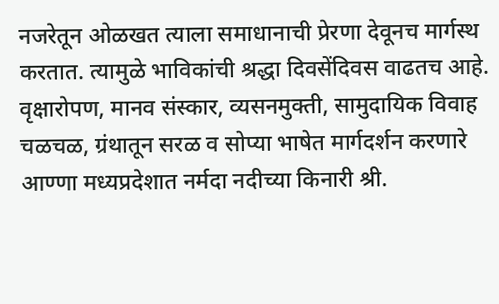नजरेतून ओळखत त्याला समाधानाची प्रेरणा देवूनच मार्गस्थ करतात. त्यामुळे भाविकांची श्रद्धा दिवसेंदिवस वाढतच आहे. वृक्षारोपण, मानव संस्कार, व्यसनमुक्ती, सामुदायिक विवाह चळचळ, ग्रंथातून सरळ व सोप्या भाषेत मार्गदर्शन करणारे आण्णा मध्यप्रदेशात नर्मदा नदीच्या किनारी श्री.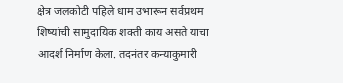क्षेत्र जलकोटी पहिले धाम उभारून सर्वप्रथम शिष्यांची सामुदायिक शक्ती काय असते याचा आदर्श निर्माण केला. तदनंतर कन्याकुमारी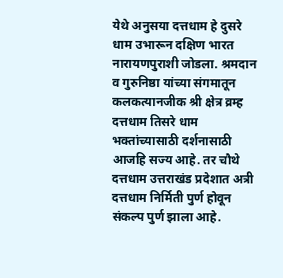येथे अनुसया दत्तधाम हे दुसरे धाम उभारून दक्षिण भारत नारायणपुराशी जोडला. श्रमदान व गुरुनिष्ठा यांच्या संगमातून कलकत्यानजीक श्री क्षेत्र व्रम्ह दत्तधाम तिसरे धाम भक्तांच्यासाठी दर्शनासाठी आजहि सज्य आहे. तर चौथे दत्तधाम उत्तराखंड प्रदेशात अत्री दत्तधाम निर्मिती पुर्ण होवून संकल्प पुर्ण झाला आहे.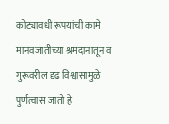कोट्यावधी रूपयांची कामे मानवजातीच्या श्रमदानातून व गुरूवरील दृढ विश्वासामुळे पुर्णत्वास जातो हे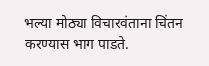भल्या मोठ्या विचारवंताना चिंतन करण्यास भाग पाडते.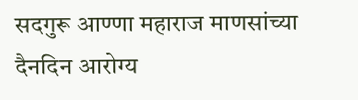सदगुरू आण्णा महाराज माणसांच्या दैनदिन आरोग्य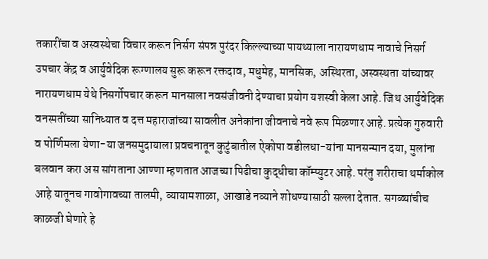तकारींचा व अस्वस्थेचा विचार करून निर्सग संपन्न पुरंदर किल्ल्याच्या पायथ्याला नारायणधाम नावाचे निसर्ग उपचार केंद्र व आर्युवेदिक रूग्णालय सुरू करून रक्तदाव, मधुमेह, मानसिक, अस्थिरता, अस्वस्थता यांच्यावर नारायणधाम येथे निसर्गोपचार करून मानसाला नवसंजीवनी देण्याचा प्रयोग यशस्वी केला आहे. जिथ आर्युवेदिक वनस्पतींच्या सानिध्यात व दत्त महाराजांच्या सावलीत अनेकांना जीवनाचे नवे रूप मिळणार आहे. प्रत्येक गुरुवारी व पोर्णिमला येणा-या जनसमुदायाला प्रवचनातून कुटुंबातील ऐकोपा वडीलधा-यांना मानसन्मान दया, मुलांना बलवान करा अस सांगताना आण्णा म्हणतात आजच्या पिढीचा कुद्धीचा कॉम्प्युटर आहे. परंतु शरीराचा थर्माकोल आहे यातूनच गावोगावच्या तालमी, व्यायामशाळा, आखाडे नव्याने शोधण्यासाठी सल्ला देतात. सगळ्यांचीच काळजी घेणारे हे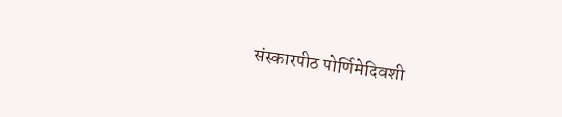संस्कारपीठ पोर्णिमेदिवशी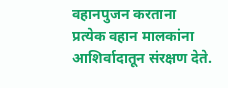वहानपुजन करताना प्रत्येक वहान मालकांना आशिर्वादातून संरक्षण देते.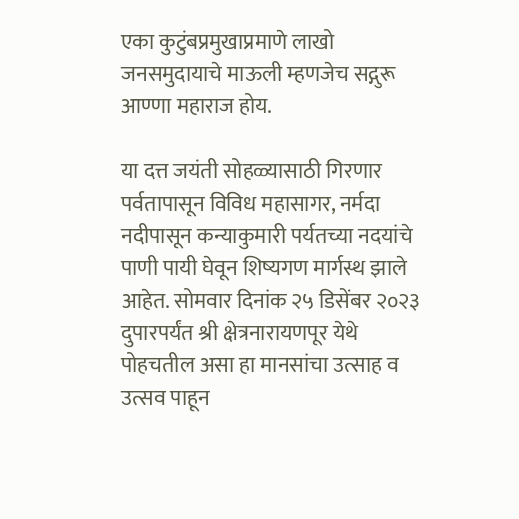एका कुटुंबप्रमुखाप्रमाणे लाखो जनसमुदायाचे माऊली म्हणजेच सद्गुरू आण्णा महाराज होय.

या दत्त जयंती सोहळ्यासाठी गिरणार पर्वतापासून विविध महासागर, नर्मदा नदीपासून कन्याकुमारी पर्यतच्या नदयांचे पाणी पायी घेवून शिष्यगण मार्गस्थ झाले आहेत. सोमवार दिनांक २५ डिसेंबर २०२३ दुपारपर्यंत श्री क्षेत्रनारायणपूर येथे पोहचतील असा हा मानसांचा उत्साह व उत्सव पाहून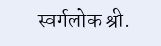स्वर्गलोक श्री.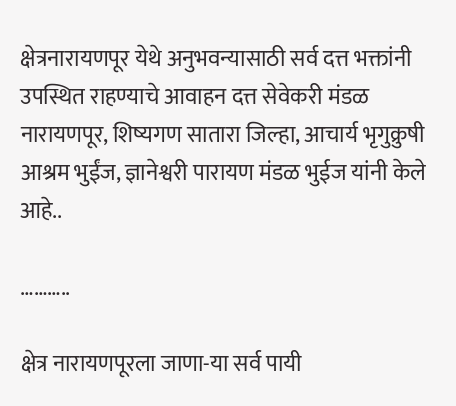क्षेत्रनारायणपूर येथे अनुभवन्यासाठी सर्व दत्त भक्तांनी उपस्थित राहण्याचे आवाहन दत्त सेवेकरी मंडळ नारायणपूर, शिष्यगण सातारा जिल्हा, आचार्य भृगुक्रुषी आश्रम भुईंज, ज्ञानेश्वरी पारायण मंडळ भुईज यांनी केले आहे..

………..

क्षेत्र नारायणपूरला जाणा-या सर्व पायी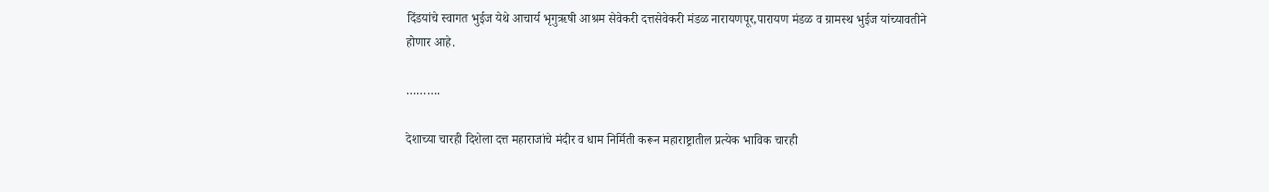दिंडयांचे स्वागत भुईज येथे आचार्य भृगुऋषी आश्रम सेवेकरी दत्तसेवेकरी मंडळ नारायणपूर,पारायण मंडळ व ग्रामस्थ भुईज यांच्यावतीने होणार आहे.

……….

देशाच्या चारही दिशेला दत्त महाराजांचे मंदीर व धाम निर्मिती करून महाराष्ट्रातील प्रत्येक भाविक चारही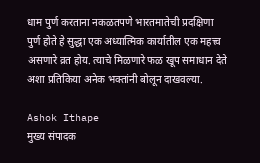धाम पुर्ण करताना नकळतपणे भारतमातेची प्रदक्षिणा पुर्ण होते हे सुद्धा एक अध्यात्मिक कार्यातील एक महत्त्व असणारे व्रत होय. त्याचे मिळणारे फळ खूप समाधान देते अशा प्रतिकिया अनेक भक्तांनी बोलून दाखवल्या.

Ashok Ithape
मुख्य संपादक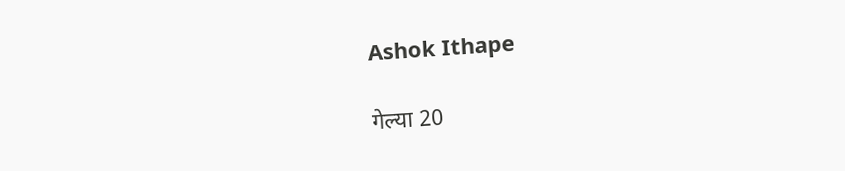Ashok Ithape

गेल्या 20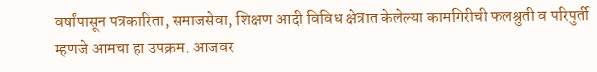वर्षांपासून पत्रकारिता, समाजसेवा, शिक्षण आदी विविध क्षेत्रात केलेल्या कामगिरीची फलश्रुती व परिपुर्ती म्हणजे आमचा हा उपक्रम. आजवर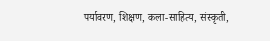पर्यावरण, शिक्षण, कला-साहित्य, संस्कृती,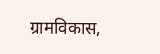ग्रामविकास,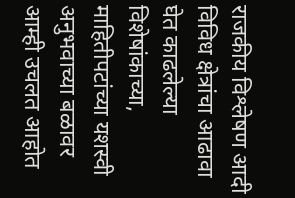राजकीय विश्लेषण आदी विविध क्षेत्रांचा आढावा घेत काढलेल्या विशेषांकाच्या, माहितीपटांच्या यशस्वी अनुभवाच्या बळावर आम्ही उचलत आहोत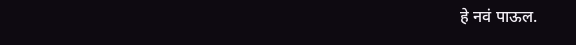हे नवं पाऊल.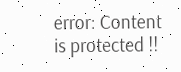error: Content is protected !!